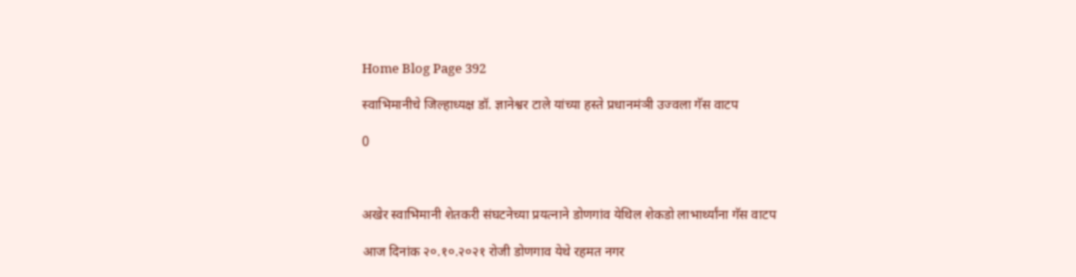Home Blog Page 392

स्वाभिमानीचे जिल्हाध्यक्ष डॉ. ज्ञानेश्वर टाले यांच्या हस्ते प्रधानमंञी उज्वला गॅस वाटप

0



अखेर स्वाभिमानी शेतकरी संघटनेच्या प्रयत्नाने डोणगांव येथिल शेकडो लाभार्थ्यांना गॅस वाटप

आज दिनांक २०.१०.२०२१ रोजी डोणगाव येथे रहमत नगर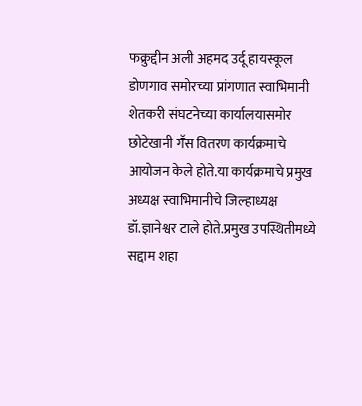फक्रुद्दीन अली अहमद उर्दू हायस्कूल डोणगाव समोरच्या प्रांगणात स्वाभिमानी शेतकरी संघटनेच्या कार्यालयासमोर छोटेखानी गॕस वितरण कार्यक्रमाचे आयोजन केले होते.या कार्यक्रमाचे प्रमुख अध्यक्ष स्वाभिमानीचे जिल्हाध्यक्ष डॉ.ज्ञानेश्वर टाले होते.प्रमुख उपस्थितीमध्ये सद्दाम शहा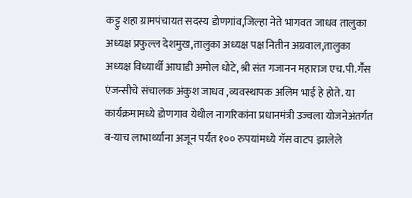कट्टु शहा ग्रामपंचायत सदस्य डोणगांव,जिल्हा नेते भागवत जाधव तालुका अध्यक्ष प्रफुल्ल देशमुख,तालुका अध्यक्ष पक्ष नितीन अग्रवाल,तालुका अध्यक्ष विध्यार्थी आघाडी अमोल धोटे,श्री संत गजानन महाराज एच.पी.गॕस एंजन्सीचे संचालक अंकुश जाधव ,व्यवस्थापक अलिम भाई हे होते. या कार्यक्रमामध्ये डोणगाव येथील नागरिकांना प्रधानमंत्री उज्वला योजनेअंतर्गत ब-याच लाभार्थ्‍यांना अजून पर्यंत १०० रुपयांमध्ये गॅस वाटप झालेले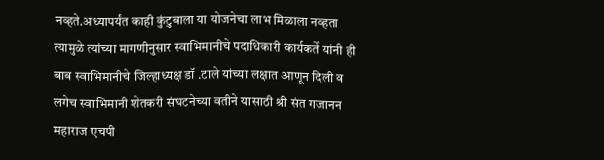नव्हते.अध्यापर्यंत काही कुंटुबाला या योजनेचा लाभ मिळाला नव्हता त्यामुळे त्यांच्या मागणीनुसार स्वाभिमानीचे पदाधिकारी कार्यकर्ते यांनी ही बाब स्वाभिमानीचे जिल्हाध्यक्ष डॉ .टाले यांच्या लक्षात आणून दिली व लगेच स्वाभिमानी शेतकरी संघटनेच्या वतीने यासाठी श्री संत गजानन महाराज एचपी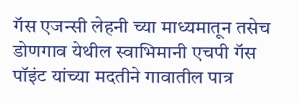गॅस एजन्सी लेहनी च्या माध्यमातून तसेच डोणगाव येथील स्वाभिमानी एचपी गॅस पॉइंट यांच्या मदतीने गावातील पात्र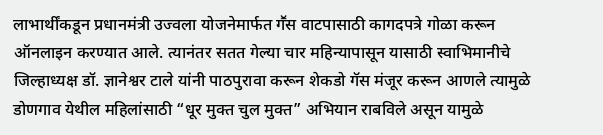लाभार्थींकडून प्रधानमंत्री उज्वला योजनेमार्फत गॕस वाटपासाठी कागदपत्रे गोळा करून ऑनलाइन करण्यात आले. त्यानंतर सतत गेल्या चार महिन्यापासून यासाठी स्वाभिमानीचे जिल्हाध्यक्ष डॉ. ज्ञानेश्वर टाले यांनी पाठपुरावा करून शेकडो गॅस मंजूर करून आणले त्यामुळे डोणगाव येथील महिलांसाठी “धूर मुक्त चुल मुक्त” अभियान राबविले असून यामुळे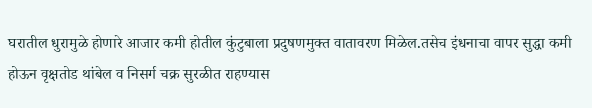घरातील धुरामुळे होणारे आजार कमी होतील कुंटुबाला प्रदुषणमुक्त वातावरण मिळेल.तसेच इंधनाचा वापर सुद्धा कमी होऊन वृक्षतोड थांबेल व निसर्ग चक्र सुरळीत राहण्यास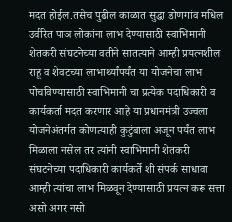मदत होईल.तसेच पुढील काळात सुद्धा डोणगांव मधिल उर्वरित पाञ लोकांना लाभ देण्यासाठी स्वाभिमानी शेतकरी संघटनेच्या वतीने सातत्याने आम्ही प्रयत्नशील राहू व शेवटच्या लाभार्थ्यांपर्यंत या योजनेचा लाभ पोचविण्यासाठी स्वाभिमानी चा प्रत्येक पदाधिकारी व कार्यकर्ता मदत करणार आहे या प्रधानमंत्री उज्वला योजनेअंतर्गत कोणत्याही कुटुंबाला अजून पर्यंत लाभ मिळाला नसेल तर त्यांनी स्वाभिमानी शेतकरी संघटनेच्या पदाधिकारी कार्यकर्ते शी संपर्क साधावा आम्ही त्यांचा लाभ मिळवून देण्यासाठी प्रयत्न करू सत्ता असो अगर नसो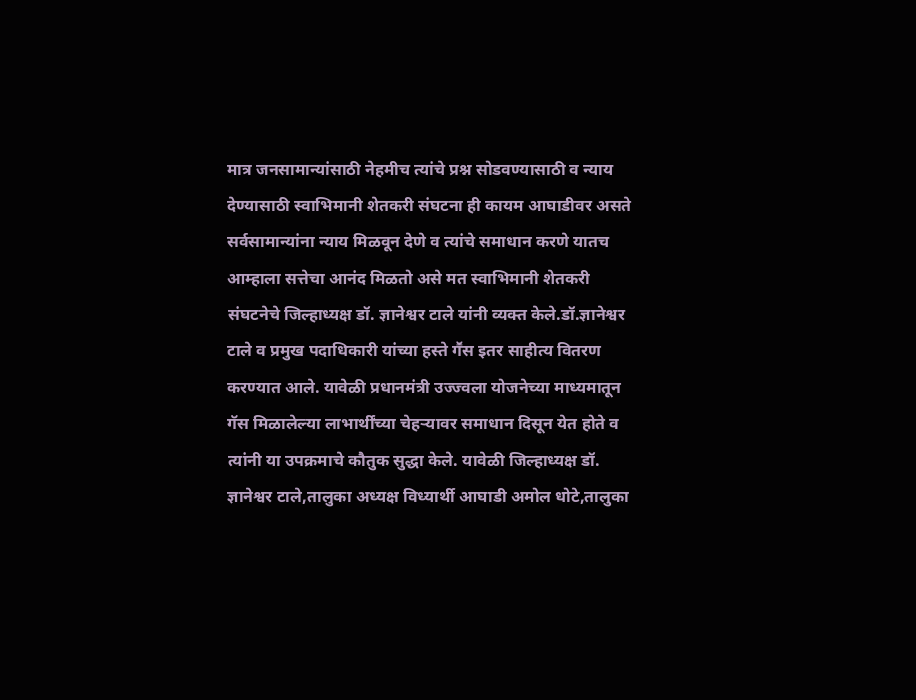मात्र जनसामान्यांसाठी नेहमीच त्यांचे प्रश्न सोडवण्यासाठी व न्याय देण्यासाठी स्वाभिमानी शेतकरी संघटना ही कायम आघाडीवर असते सर्वसामान्यांना न्याय मिळवून देणे व त्यांचे समाधान करणे यातच आम्हाला सत्तेचा आनंद मिळतो असे मत स्वाभिमानी शेतकरी संघटनेचे जिल्हाध्यक्ष डॉ. ज्ञानेश्वर टाले यांनी व्यक्त केले.डॉ.ज्ञानेश्वर टाले व प्रमुख पदाधिकारी यांच्या हस्ते गॕस इतर साहीत्य वितरण करण्यात आले. यावेळी प्रधानमंत्री उज्ज्वला योजनेच्या माध्यमातून गॅस मिळालेल्या लाभार्थींच्या चेहऱ्यावर समाधान दिसून येत होते व त्यांनी या उपक्रमाचे कौतुक सुद्धा केले. यावेळी जिल्हाध्यक्ष डॉ. ज्ञानेश्वर टाले,तालुका अध्यक्ष विध्यार्थी आघाडी अमोल धोटे,तालुका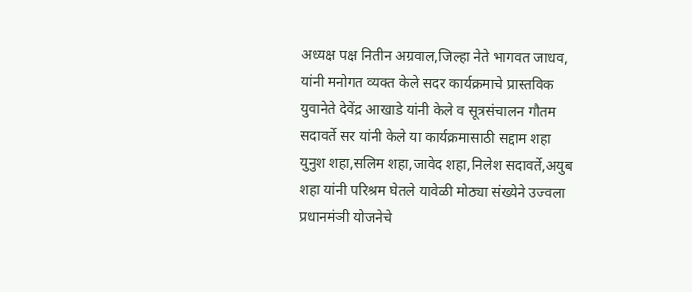अध्यक्ष पक्ष नितीन अग्रवाल,जिल्हा नेते भागवत जाधव, यांनी मनोगत व्यक्त केले सदर कार्यक्रमाचे प्रास्तविक युवानेते देवेंद्र आखाडे यांनी केले व सूत्रसंचालन गौतम सदावर्ते सर यांनी केले या कार्यक्रमासाठी सद्दाम शहा युनुश शहा,सलिम शहा,जावेद शहा,निलेश सदावर्ते,अयुब शहा यांनी परिश्रम घेतले यावेळी मोठ्या संख्येने उज्वला प्रधानमंञी योजनेचे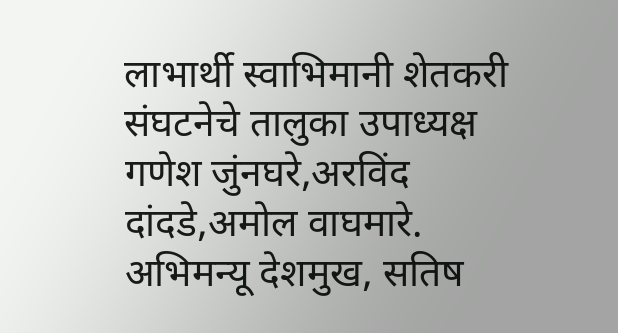लाभार्थी स्वाभिमानी शेतकरी संघटनेचे तालुका उपाध्यक्ष गणेश जुंनघरे,अरविंद दांदडे,अमोल वाघमारे. अभिमन्यू देशमुख, सतिष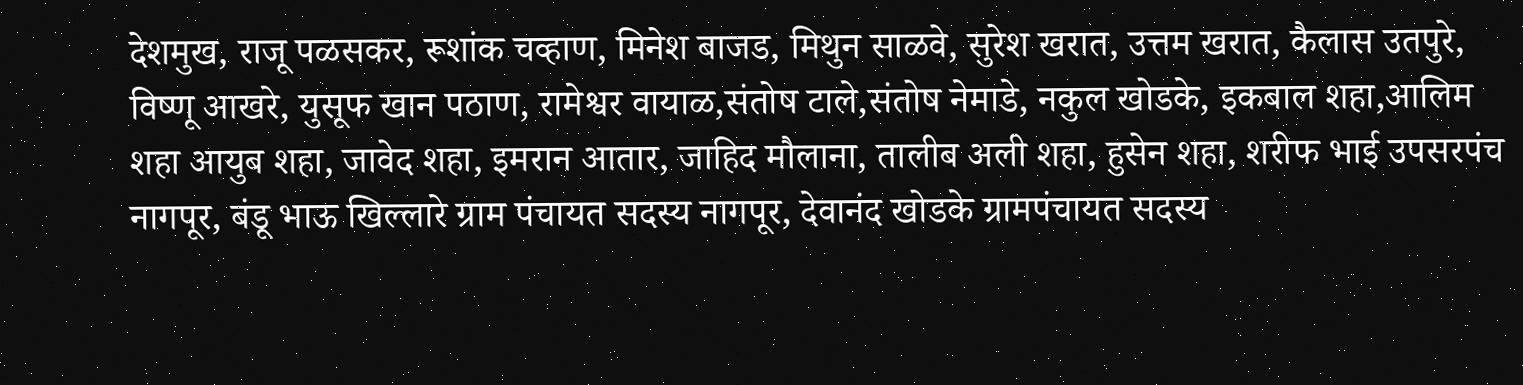देशमुख, राजू पळसकर, रूशांक चव्हाण, मिनेश बाजड, मिथुन साळवे, सुरेश खरात, उत्तम खरात, कैलास उतपुरे, विष्णू आखरे, युसूफ खान पठाण, रामेश्वर वायाळ,संतोष टाले,संतोष नेमाडे, नकुल खोडके, इकबाल शहा,आलिम शहा आयुब शहा, जावेद शहा, इमरान आतार, जाहिद मौलाना, तालीब अली शहा, हुसेन शहा, शरीफ भाई उपसरपंच नागपूर, बंडू भाऊ खिल्लारे ग्राम पंचायत सदस्य नागपूर, देवानंद खोडके ग्रामपंचायत सदस्य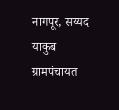नागपूर, सय्यद याकुब ग्रामपंचायत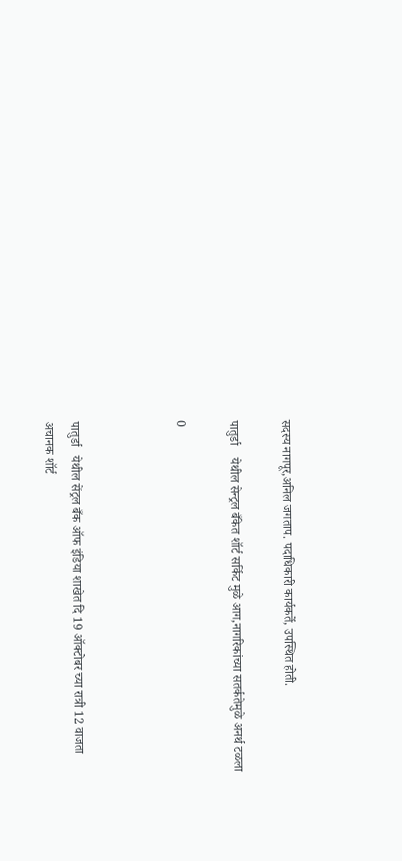सदस्य नागपूर,अनिल जगताप. पदाधिकारी कार्यकर्ते, उपस्थित होती.

पातुर्डा    येथील सेन्ट्रल बँकेत शॉर्ट सर्किट मुळे आग,नागरिकांच्या सतर्कतेमुळे अनर्थ टळला

0



पातुर्डा   येथील सेंट्रल बँक ऑफ इंडिया शाखेत दि 19 ऑक्टोबर च्या रात्री 12 वाजता अचानक शॉर्ट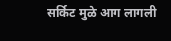सर्किट मुळे आग लागली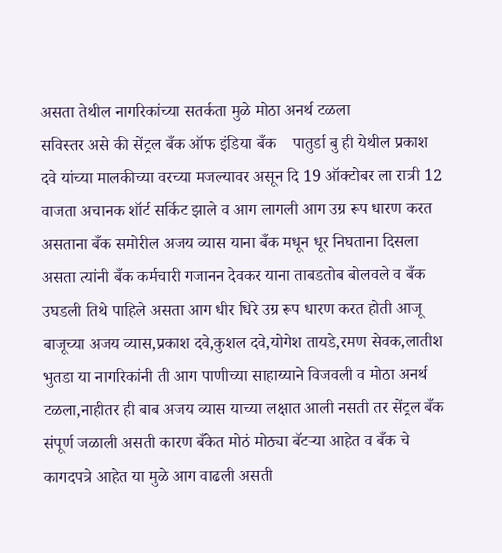असता तेथील नागरिकांच्या सतर्कता मुळे मोठा अनर्थ टळला
सविस्तर असे की सेंट्रल बँक ऑफ इंडिया बँक    पातुर्डा बु ही येथील प्रकाश दवे यांच्या मालकीच्या वरच्या मजल्यावर असून दि 19 ऑक्टोबर ला रात्री 12 वाजता अचानक शॉर्ट सर्किट झाले व आग लागली आग उग्र रूप धारण करत असताना बँक समोरील अजय व्यास याना बँक मधून धूर निघताना दिसला असता त्यांनी बँक कर्मचारी गजानन देवकर याना ताबडतोब बोलवले व बँक उघडली तिथे पाहिले असता आग धीर धिरे उग्र रूप धारण करत होती आजू बाजूच्या अजय व्यास,प्रकाश दवे,कुशल दवे,योगेश तायडे,रमण सेवक,लातीश भुतडा या नागरिकांनी ती आग पाणीच्या साहाय्याने विजवली व मोठा अनर्थ टळला,नाहीतर ही बाब अजय व्यास याच्या लक्षात आली नसती तर सेंट्रल बँक संपूर्ण जळाली असती कारण बँकेत मोठं मोठ्या बॅटऱ्या आहेत व बँक चे कागदपत्रे आहेत या मुळे आग वाढली असती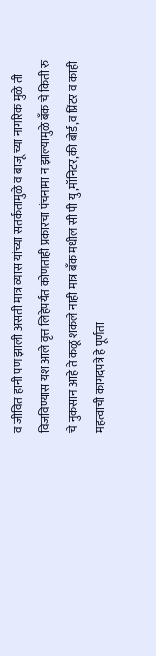व जीवित हानी पण झाली असती मात्र व्यास यांच्या सतर्कतामुळे व बाजू च्या नागरिक मुळे ती विजविण्यास यश आले वृत्त लिहेपर्यंत कोणताही प्रकारचा पंचनामा न झाल्यामुळे बँक चे किती रु चे नुकसान आहे ते कळू शकले नाही मात्र बँक मधील सी पी यु,मॉनिटर,की बोर्ड,व प्रिंटर व काही महत्वाची कागदपत्रे हे पूर्णता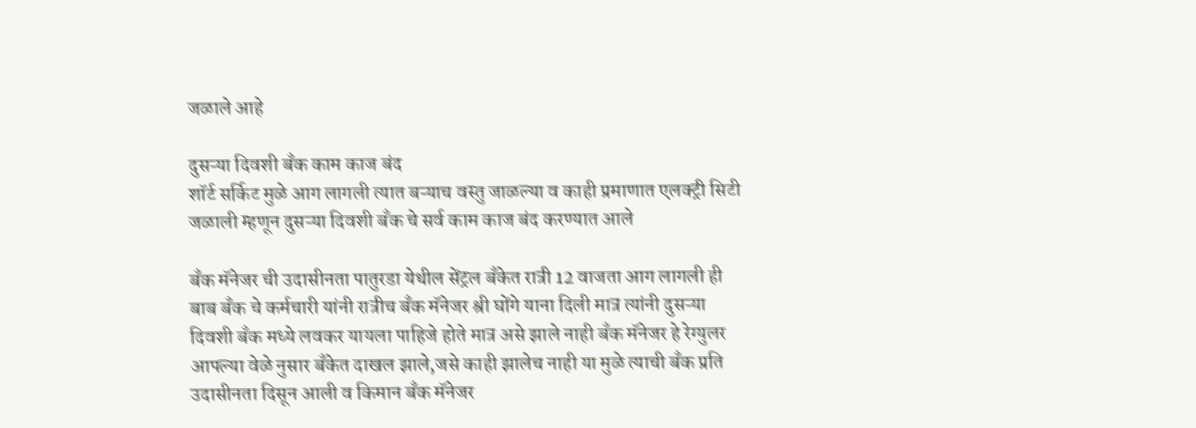जळाले आहे

दुसऱ्या दिवशी बँक काम काज बंद
शॉर्ट सर्किट मुळे आग लागली त्यात बऱ्याच वस्तु जाळल्या व काही प्रमाणात एलक्ट्री सिटी जळाली म्हणून दुसऱ्या दिवशी बँक चे सर्व काम काज बंद करण्यात आले

बँक मॅनेजर ची उदासीनता पातुरडा येथील सेंट्रल बँकेत रात्री 12 वाजता आग लागली ही बाब बँक चे कर्मचारी यांनी रात्रीच बँक मॅनेजर श्री घोंगे याना दिली मात्र त्यांनी दुसऱ्या दिवशी बँक मध्ये लवकर यायला पाहिजे होते मात्र असे झाले नाही बँक मॅनेजर हे रेग्युलर आपल्या वेळे नुसार बँकेत दाखल झाले,जसे काही झालेच नाही या मुळे त्याची बँक प्रति उदासीनता दिसून आली व किमान बँक मॅनेजर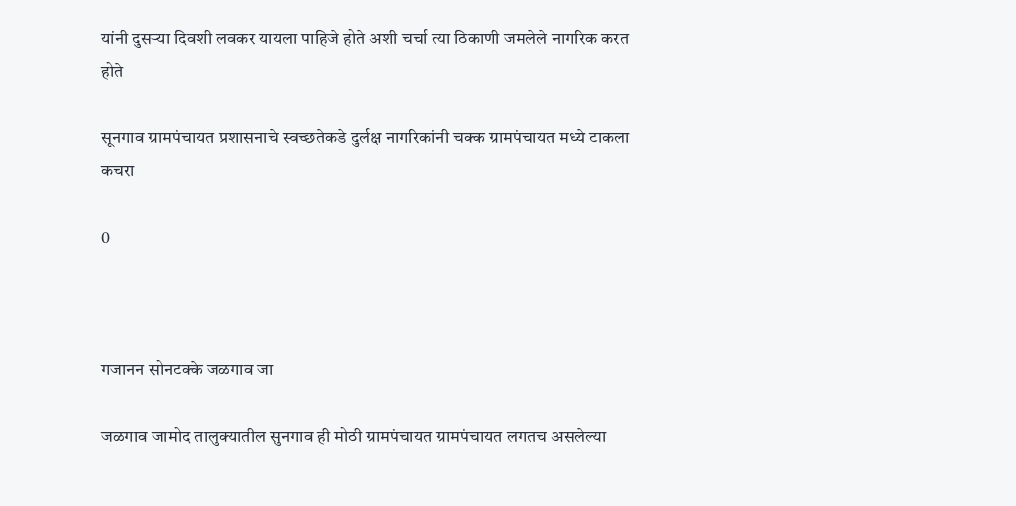यांनी दुसऱ्या दिवशी लवकर यायला पाहिजे होते अशी चर्चा त्या ठिकाणी जमलेले नागरिक करत होते

सूनगाव ग्रामपंचायत प्रशासनाचे स्वच्छतेकडे दुर्लक्ष नागरिकांनी चक्क ग्रामपंचायत मध्ये टाकला कचरा

0



गजानन सोनटक्के जळगाव जा

जळगाव जामोद तालुक्यातील सुनगाव ही मोठी ग्रामपंचायत ग्रामपंचायत लगतच असलेल्या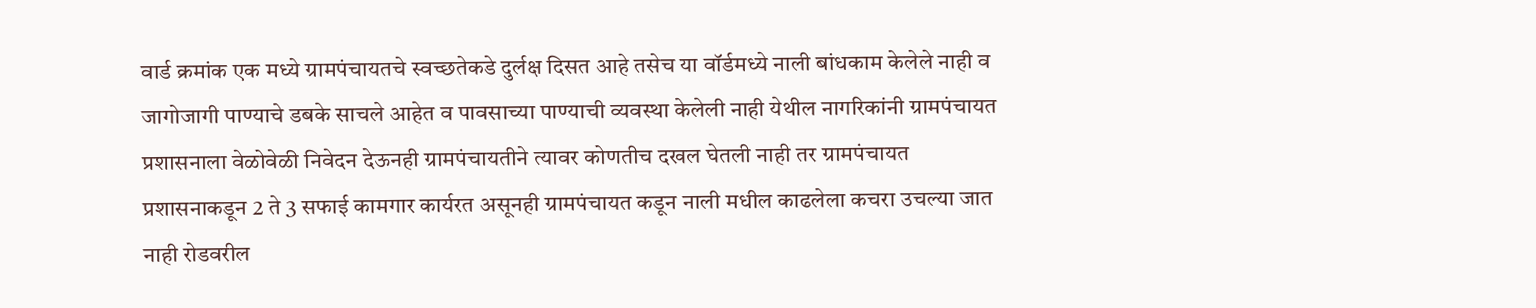वार्ड क्रमांक एक मध्ये ग्रामपंचायतचे स्वच्छतेकडे दुर्लक्ष दिसत आहे तसेच या वॉर्डमध्ये नाली बांधकाम केलेले नाही व जागोजागी पाण्याचे डबके साचले आहेत व पावसाच्या पाण्याची व्यवस्था केलेली नाही येथील नागरिकांनी ग्रामपंचायत प्रशासनाला वेळोवेळी निवेदन देऊनही ग्रामपंचायतीने त्यावर कोणतीच दखल घेतली नाही तर ग्रामपंचायत प्रशासनाकडून 2 ते 3 सफाई कामगार कार्यरत असूनही ग्रामपंचायत कडून नाली मधील काढलेला कचरा उचल्या जात नाही रोडवरील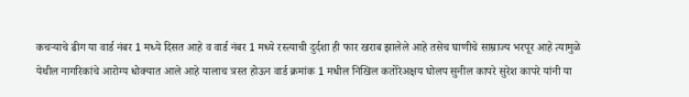कचऱ्याचे ढीग या वार्ड नंबर 1 मध्ये दिसत आहे व वार्ड नंबर 1 मध्ये रस्त्याची दुर्दशा ही फार खराब झालेले आहे तसेच घाणीचे साम्राज्य भरपूर आहे त्यामुळे येथील नागरिकांचे आरोग्य धोक्यात आले आहे यालाच त्रस्त होऊन वार्ड क्रमांक 1 मधील निखिल कतोरेअक्षय घोलप सुनील कापरे सुरेश कापरे यांनी या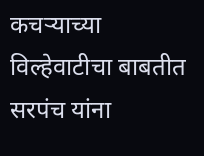कचऱ्याच्या विल्हेवाटीचा बाबतीत सरपंच यांना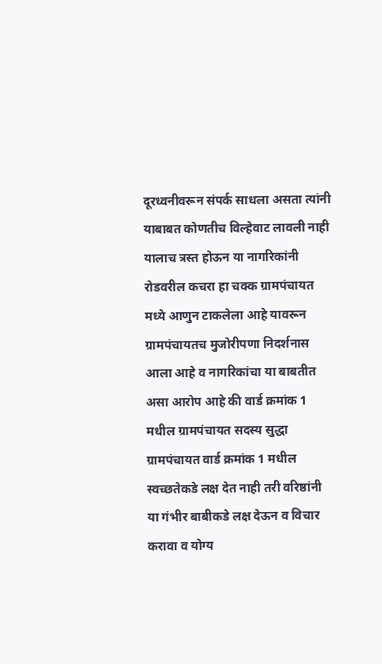दूरध्वनीवरून संपर्क साधला असता त्यांनी याबाबत कोणतीच विल्हेवाट लावली नाही यालाच त्रस्त होऊन या नागरिकांनी रोडवरील कचरा हा चक्क ग्रामपंचायत मध्ये आणुन टाकलेला आहे यावरून ग्रामपंचायतच मुजोरीपणा निदर्शनास आला आहे व नागरिकांचा या बाबतीत असा आरोप आहे की वार्ड क्रमांक 1 मधील ग्रामपंचायत सदस्य सुद्धा ग्रामपंचायत वार्ड क्रमांक 1 मधील स्वच्छतेकडे लक्ष देत नाही तरी वरिष्ठांनी या गंभीर बाबीकडे लक्ष देऊन व विचार करावा व योग्य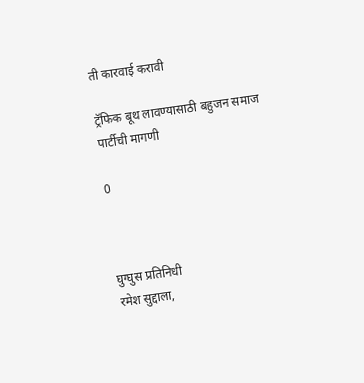ती कारवाई करावी

ट्रॅफिक बूथ लावण्यासाठी बहुजन समाज पार्टीची मागणी

0



घुग्घुस प्रतिनिधी
रमेश सुद्दाला,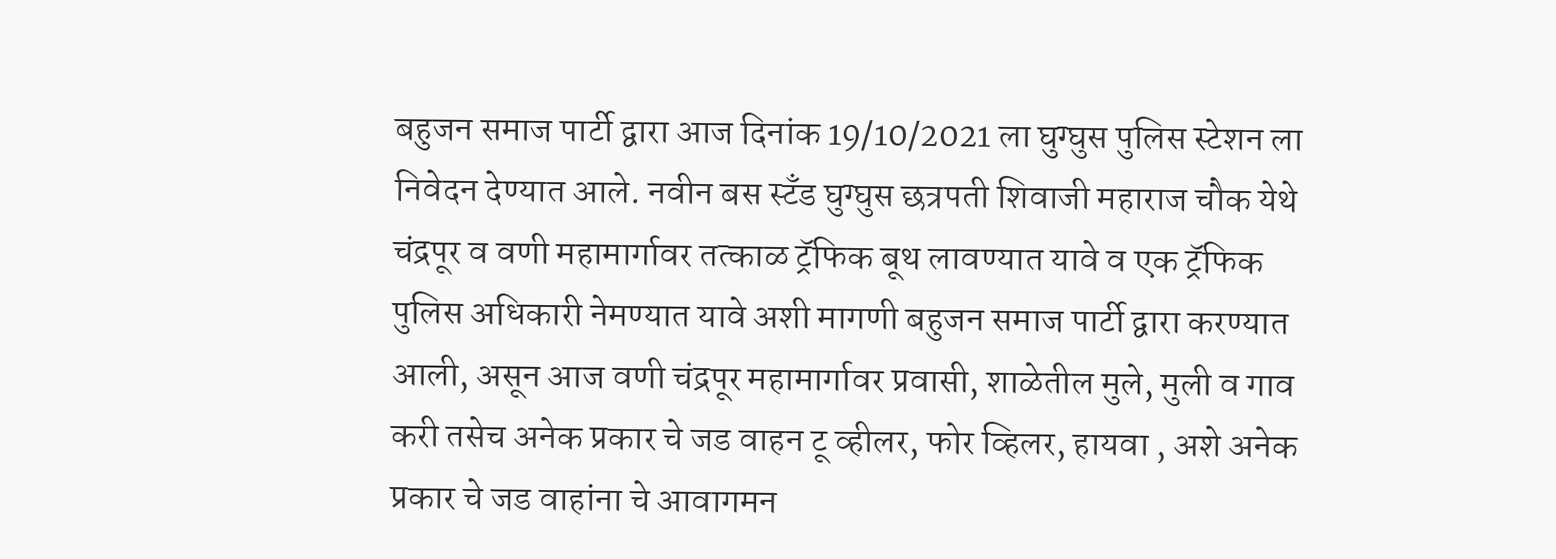बहुजन समाज पार्टी द्वारा आज दिनांक 19/10/2021 ला घुग्घुस पुलिस स्टेशन ला निवेदन देण्यात आले. नवीन बस स्टँड घुग्घुस छत्रपती शिवाजी महाराज चौक येथे चंद्रपूर व वणी महामार्गावर तत्काळ ट्रॅफिक बूथ लावण्यात यावे व एक ट्रॅफिक पुलिस अधिकारी नेमण्यात यावे अशी मागणी बहुजन समाज पार्टी द्वारा करण्यात आली, असून आज वणी चंद्रपूर महामार्गावर प्रवासी, शाळेतील मुले, मुली व गाव करी तसेच अनेक प्रकार चे जड वाहन टू व्हीलर, फोर व्हिलर, हायवा , अशे अनेक प्रकार चे जड वाहांना चे आवागमन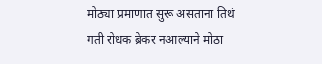मोठ्या प्रमाणात सुरू असताना तिथं गती रोधक ब्रेकर नआल्याने मोठा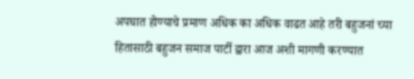अपघात होण्याचे प्रमाण अधिक का अधिक वाढत आहे तरी बहुजनां च्या हितासाठी बहुजन समाज पार्टी द्वारा आज अशी मागणी करण्यात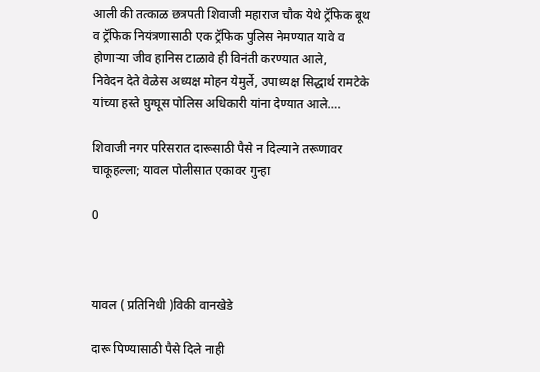आली की तत्काळ छत्रपती शिवाजी महाराज चौक येथे ट्रॅफिक बूथ व ट्रॅफिक नियंत्रणासाठी एक ट्रॅफिक पुलिस नेमण्यात यावे व होणाऱ्या जीव हानिस टाळावे ही विनंती करण्यात आले,
निवेदन देते वेळेस अध्यक्ष मोहन येमुर्ले, उपाध्यक्ष सिद्धार्थ रामटेके यांच्या हस्ते घुग्घूस पोलिस अधिकारी यांना देण्यात आले….

शिवाजी नगर परिसरात दारूसाठी पैसे न दिल्याने तरूणावर चाकूहल्ला; यावल पोलीसात एकावर गुन्हा

0



यावल ( प्रतिनिधी )विकी वानखेडे

दारू पिण्यासाठी पैसे दिले नाही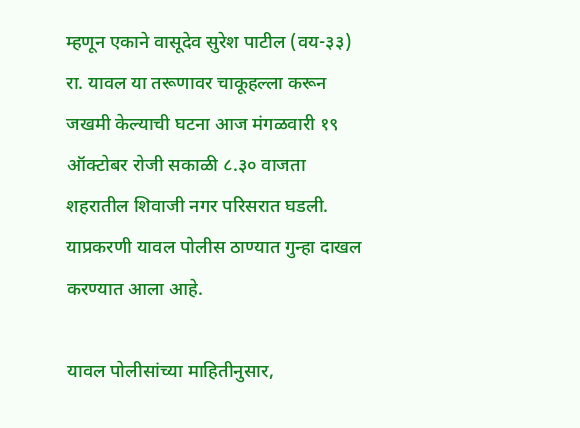म्हणून एकाने वासूदेव सुरेश पाटील (वय-३३) रा. यावल या तरूणावर चाकूहल्ला करून जखमी केल्याची घटना आज मंगळवारी १९ ऑक्टोबर रोजी सकाळी ८.३० वाजता शहरातील शिवाजी नगर परिसरात घडली. याप्रकरणी यावल पोलीस ठाण्यात गुन्हा दाखल करण्यात आला आहे.

यावल पोलीसांच्या माहितीनुसार,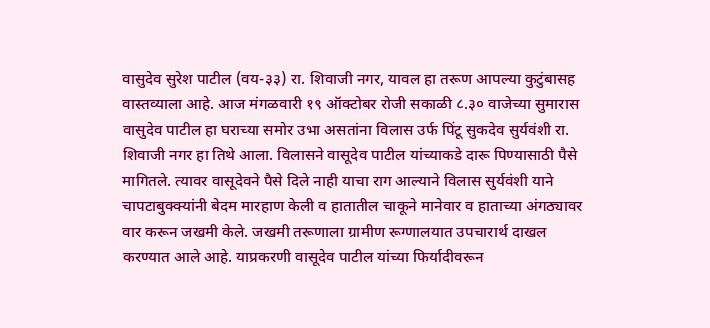वासुदेव सुरेश पाटील (वय-३३) रा. शिवाजी नगर, यावल हा तरूण आपल्या कुटुंबासह वास्तव्याला आहे. आज मंगळवारी १९ ऑक्टोबर रोजी सकाळी ८.३० वाजेच्या सुमारास वासुदेव पाटील हा घराच्या समोर उभा असतांना विलास उर्फ पिंटू सुकदेव सुर्यवंशी रा. शिवाजी नगर हा तिथे आला. विलासने वासूदेव पाटील यांच्याकडे दारू पिण्यासाठी पैसे मागितले. त्यावर वासूदेवने पैसे दिले नाही याचा राग आल्याने विलास सुर्यवंशी याने चापटाबुक्क्यांनी बेदम मारहाण केली व हातातील चाकूने मानेवार व हाताच्या अंगठ्यावर वार करून जखमी केले. जखमी तरूणाला ग्रामीण रूग्णालयात उपचारार्थ दाखल करण्यात आले आहे. याप्रकरणी वासूदेव पाटील यांच्या फिर्यादीवरून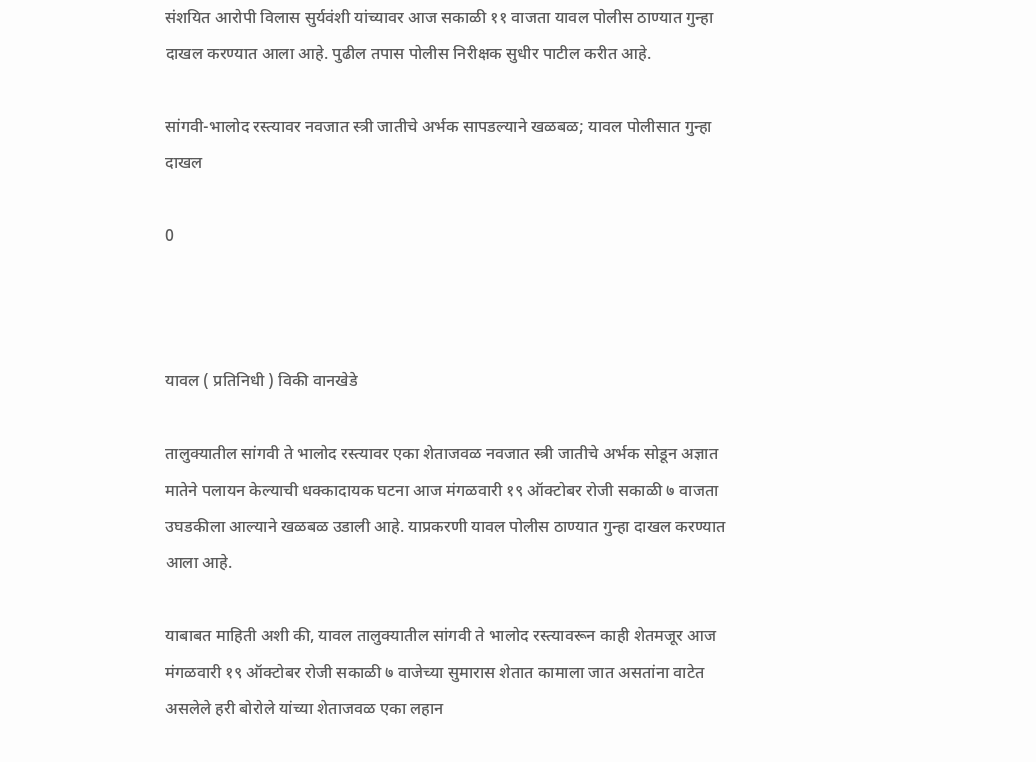संशयित आरोपी विलास सुर्यवंशी यांच्यावर आज सकाळी ११ वाजता यावल पोलीस ठाण्यात गुन्हा दाखल करण्यात आला आहे. पुढील तपास पोलीस निरीक्षक सुधीर पाटील करीत आहे.

सांगवी-भालोद रस्त्यावर नवजात स्त्री जातीचे अर्भक सापडल्याने खळबळ; यावल पोलीसात गुन्हा दाखल

0



यावल ( प्रतिनिधी ) विकी वानखेडे

तालुक्यातील सांगवी ते भालोद रस्त्यावर एका शेताजवळ नवजात स्त्री जातीचे अर्भक सोडून अज्ञात मातेने पलायन केल्याची धक्कादायक घटना आज मंगळवारी १९ ऑक्टोबर रोजी सकाळी ७ वाजता उघडकीला आल्याने खळबळ उडाली आहे. याप्रकरणी यावल पोलीस ठाण्यात गुन्हा दाखल करण्यात आला आहे.

याबाबत माहिती अशी की, यावल तालुक्यातील सांगवी ते भालोद रस्त्यावरून काही शेतमजूर आज मंगळवारी १९ ऑक्टोबर रोजी सकाळी ७ वाजेच्या सुमारास शेतात कामाला जात असतांना वाटेत असलेले हरी बोरोले यांच्या शेताजवळ एका लहान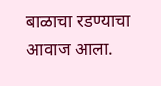बाळाचा रडण्याचा आवाज आला.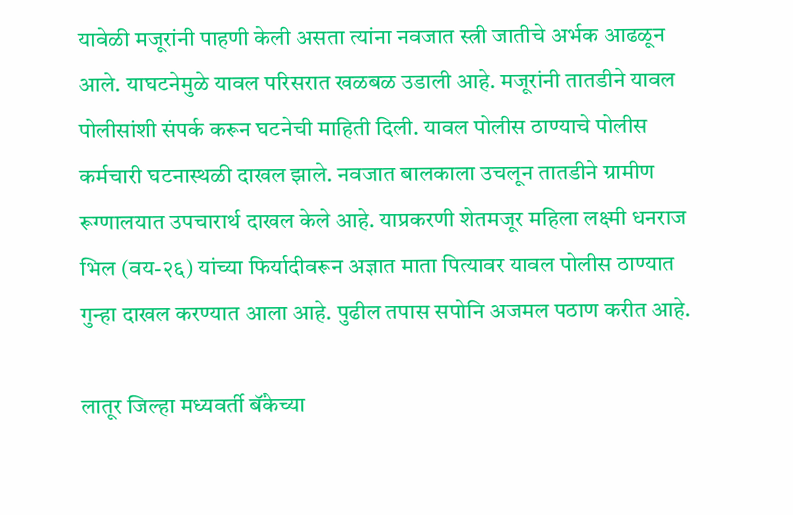यावेळी मजूरांनी पाहणी केली असता त्यांना नवजात स्त्री जातीचे अर्भक आढळून आले. याघटनेमुळे यावल परिसरात खळबळ उडाली आहे. मजूरांनी तातडीने यावल पोलीसांशी संपर्क करून घटनेची माहिती दिली. यावल पोलीस ठाण्याचे पोलीस कर्मचारी घटनास्थळी दाखल झाले. नवजात बालकाला उचलून तातडीने ग्रामीण रूग्णालयात उपचारार्थ दाखल केले आहे. याप्रकरणी शेतमजूर महिला लक्ष्मी धनराज भिल (वय-२६) यांच्या फिर्यादीवरून अज्ञात माता पित्यावर यावल पोलीस ठाण्यात गुन्हा दाखल करण्यात आला आहे. पुढील तपास सपोनि अजमल पठाण करीत आहे.

लातूर जिल्हा मध्यवर्ती बॅंकेच्या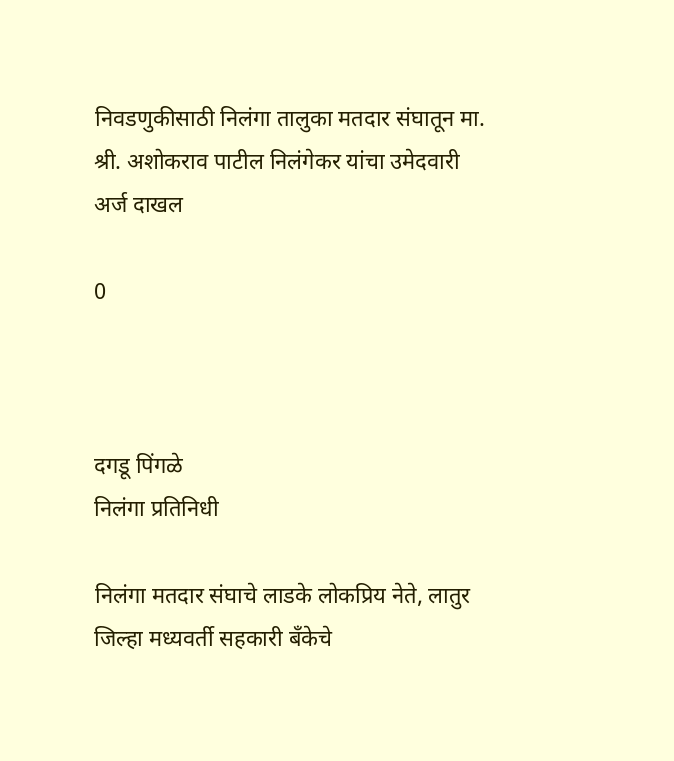निवडणुकीसाठी निलंगा तालुका मतदार संघातून मा. श्री. अशोकराव पाटील निलंगेकर यांचा उमेदवारी अर्ज दाखल

0



दगडू पिंगळे
निलंगा प्रतिनिधी

निलंगा मतदार संघाचे लाडके लोकप्रिय नेते, लातुर जिल्हा मध्यवर्ती सहकारी बँकेचे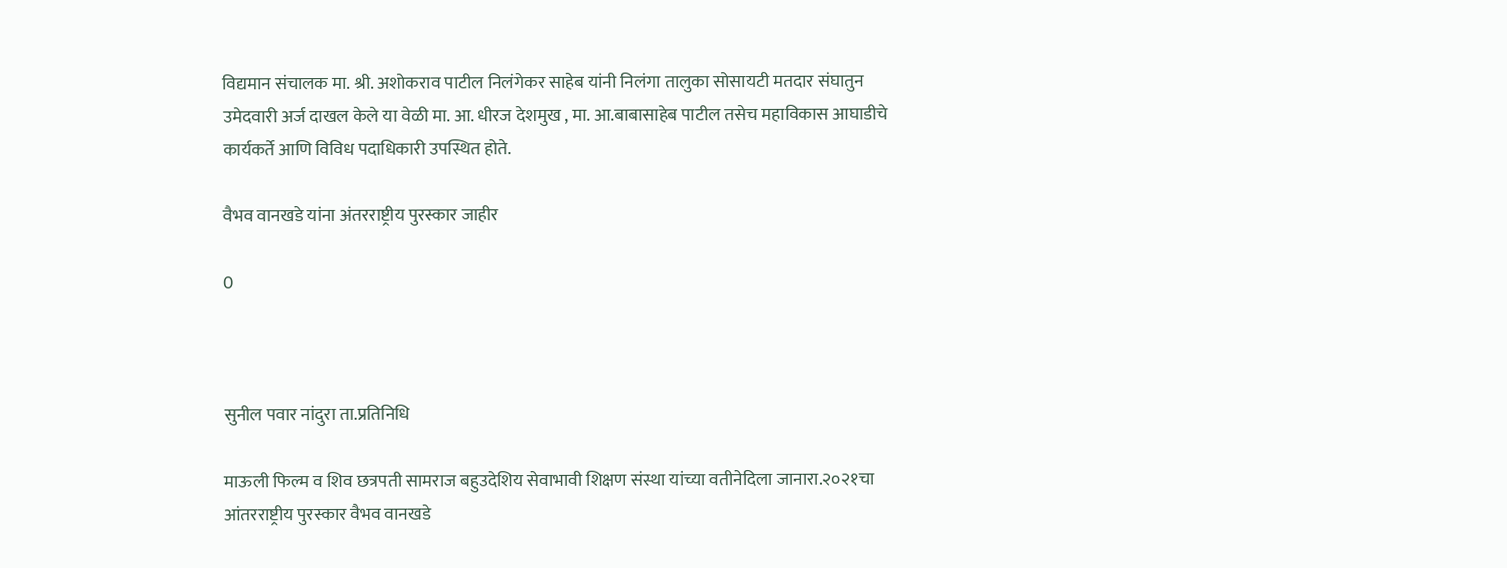विद्यमान संचालक मा. श्री. अशोकराव पाटील निलंगेकर साहेब यांनी निलंगा तालुका सोसायटी मतदार संघातुन उमेदवारी अर्ज दाखल केले या वेळी मा. आ. धीरज देशमुख , मा. आ.बाबासाहेब पाटील तसेच महाविकास आघाडीचे कार्यकर्ते आणि विविध पदाधिकारी उपस्थित होते.

वैभव वानखडे यांना अंतरराष्ट्रीय पुरस्कार जाहीर

0



सुनील पवार नांदुरा ता.प्रतिनिधि

माऊली फिल्म व शिव छत्रपती सामराज बहुउदेशिय सेवाभावी शिक्षण संस्था यांच्या वतीनेदिला जानारा.२०२१चा आंतरराष्ट्रीय पुरस्कार वैभव वानखडे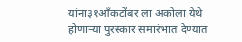यांना३१आँकटोंबर ला अकोला येथे होणाऱ्या पुरस्कार समारंभात देण्यात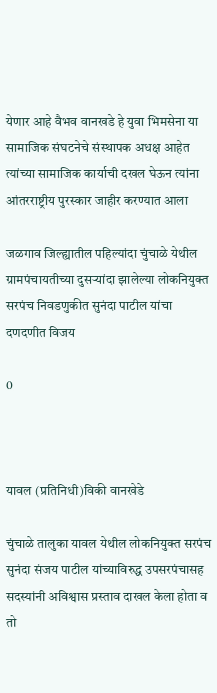येणार आहे वैभव वानखडे हे युवा भिमसेना या सामाजिक संघटनेचे संस्थापक अधक्ष आहेत त्यांच्या सामाजिक कार्याची दखल घेऊन त्यांना आंतरराष्ट्रीय पुरस्कार जाहीर करण्यात आला

जळगाव जिल्ह्यातील पहिल्यांदा चुंचाळे येथील ग्रामपंचायतीच्या दुसऱ्यांदा झालेल्या लोकनियुक्त सरपंच निवडणुकीत सुनंदा पाटील यांचा दणदणीत विजय

0



यावल (प्रतिनिधी)विकी वानखेडे

चुंचाळे तालुका यावल येथील लोकनियुक्त सरपंच सुनंदा संजय पाटील यांच्याविरुद्ध उपसरपंचासह सदस्यांनी अविश्वास प्रस्ताव दाखल केला होता व तो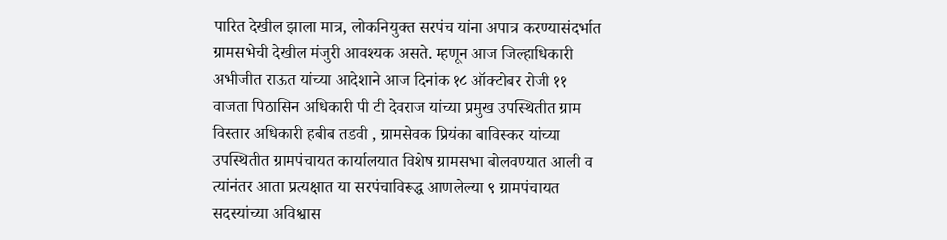पारित देखील झाला मात्र, लोकनियुक्त सरपंच यांना अपात्र करण्यासंदर्भात ग्रामसभेची देखील मंजुरी आवश्यक असते. म्हणून आज जिल्हाधिकारी अभीजीत राऊत यांच्या आदेशाने आज दिनांक १८ ऑक्टोबर रोजी ११ वाजता पिठासिन अधिकारी पी टी देवराज यांच्या प्रमुख उपस्थितीत ग्राम विस्तार अधिकारी हबीब तडवी , ग्रामसेवक प्रियंका बाविस्कर यांच्या उपस्थितीत ग्रामपंचायत कार्यालयात विशेष ग्रामसभा बोलवण्यात आली व त्यांनंतर आता प्रत्यक्षात या सरपंचाविरूद्ध आणलेल्या ९ ग्रामपंचायत सदस्यांच्या अविश्वास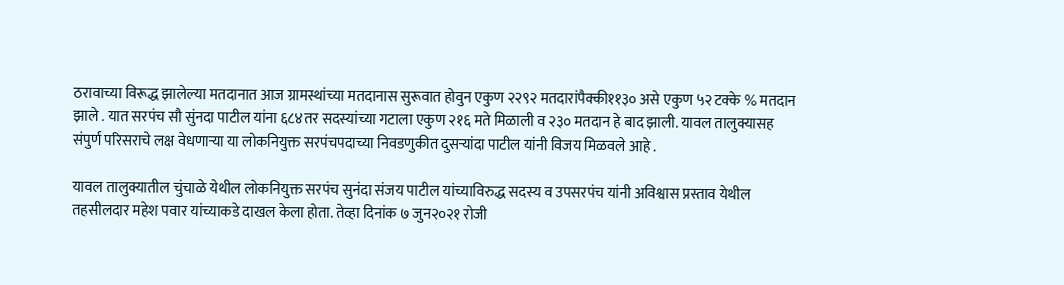ठरावाच्या विरूद्ध झालेल्या मतदानात आज ग्रामस्थांच्या मतदानास सुरूवात होवुन एकुण २२९२ मतदारांपैक्की११३० असे एकुण ५२ टक्के % मतदान झाले . यात सरपंच सौ सुंनदा पाटील यांना ६८४तर सदस्यांच्या गटाला एकुण २१६ मते मिळाली व २३० मतदान हे बाद झाली. यावल तालुक्यासह संपुर्ण परिसराचे लक्ष वेधणाऱ्या या लोकनियुक्त सरपंचपदाच्या निवडणुकीत दुसऱ्यांदा पाटील यांनी विजय मिळवले आहे .

यावल तालुक्यातील चुंचाळे येथील लोकनियुक्त सरपंच सुनंदा संजय पाटील यांच्याविरुद्ध सदस्य व उपसरपंच यांनी अविश्वास प्रस्ताव येथील तहसीलदार महेश पवार यांच्याकडे दाखल केला होता. तेव्हा दिनांक ७ जुन२०२१ रोजी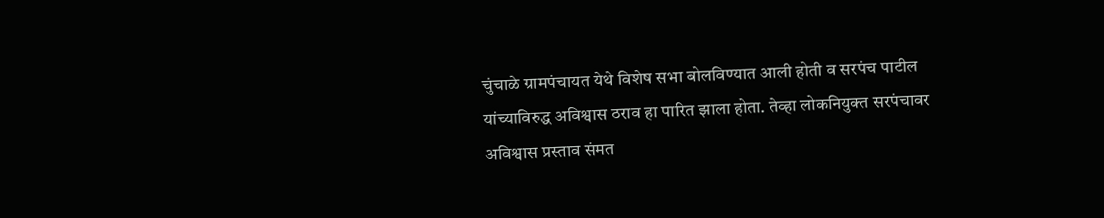चुंचाळे ग्रामपंचायत येथे विशेष सभा बोलविण्यात आली होती व सरपंच पाटील यांच्याविरुद्ध अविश्वास ठराव हा पारित झाला होता. तेव्हा लोकनियुक्त सरपंचावर अविश्वास प्रस्ताव संमत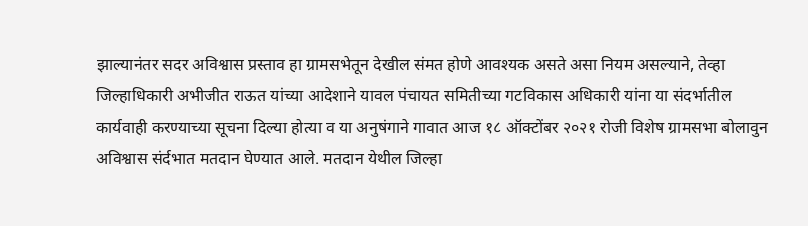झाल्यानंतर सदर अविश्वास प्रस्ताव हा ग्रामसभेतून देखील संमत होणे आवश्यक असते असा नियम असल्याने, तेव्हा जिल्हाधिकारी अभीजीत राऊत यांच्या आदेशाने यावल पंचायत समितीच्या गटविकास अधिकारी यांना या संदर्भातील कार्यवाही करण्याच्या सूचना दिल्या होत्या व या अनुषंगाने गावात आज १८ ऑक्टोंबर २०२१ रोजी विशेष ग्रामसभा बोलावुन अविश्वास संर्दभात मतदान घेण्यात आले. मतदान येथील जिल्हा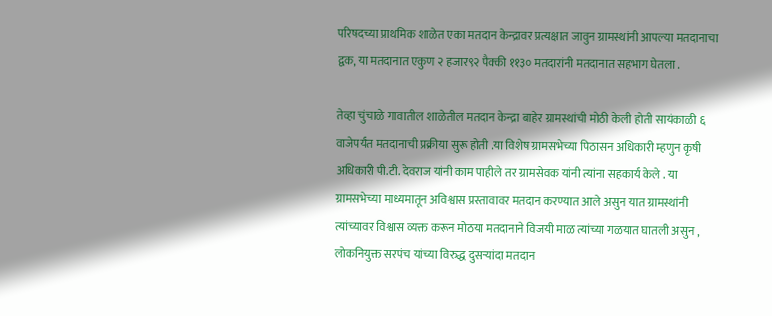परिषदच्या प्राथमिक शाळेत एका मतदान केन्द्रावर प्रत्यक्षात जावुन ग्रामस्थांनी आपल्या मतदानाचा द्वक, या मतदानात एकुण २ हजार९२ पैक्की ११३० मतदारांनी मतदानात सहभाग घेतला .

तेव्हा चुंचाळे गावातील शाळेतील मतदान केन्द्रा बाहेर ग्रामस्थांची मोठी केली होती सायंकाळी ६ वाजेपर्यंत मतदानाची प्रक्रीया सुरू होती .या विशेष ग्रामसभेच्या पिठासन अधिकारी म्हणुन कृषी अधिकारी पी.टी. देवराज यांनी काम पाहीले तर ग्रामसेवक यांनी त्यांना सहकार्य केले . या ग्रामसभेच्या माध्यमातून अविश्वास प्रस्तावावर मतदान करण्यात आले असुन यात ग्रामस्थांनी त्यांच्यावर विश्वास व्यक्त करून मोठया मतदानाने विजयी माळ त्यांच्या गळयात घातली असुन , लोकनियुक्त सरपंच यांच्या विरुद्ध दुसऱ्यांदा मतदान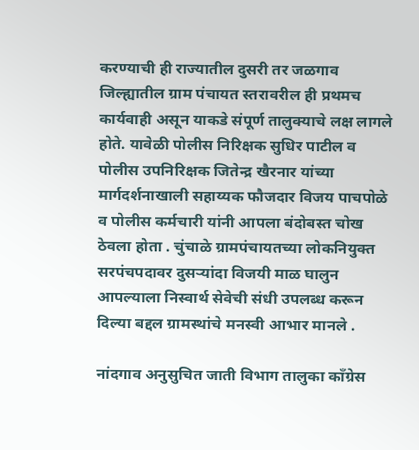करण्याची ही राज्यातील दुसरी तर जळगाव जिल्ह्यातील ग्राम पंचायत स्तरावरील ही प्रथमच कार्यवाही असून याकडे संपूर्ण तालुक्याचे लक्ष लागले होते. यावेळी पोलीस निरिक्षक सुधिर पाटील व पोलीस उपनिरिक्षक जितेन्द्र खैरनार यांच्या मार्गदर्शनाखाली सहाय्यक फौजदार विजय पाचपोळे व पोलीस कर्मचारी यांनी आपला बंदोबस्त चोख ठेवला होता . चुंचाळे ग्रामपंचायतच्या लोकनियुक्त सरपंचपदावर दुसऱ्यांदा विजयी माळ घालुन आपल्याला निस्वार्थ सेवेची संधी उपलब्ध करून दिल्या बद्दल ग्रामस्थांचे मनस्वी आभार मानले .

नांदगाव अनुसुचित जाती विभाग तालुका काँग्रेस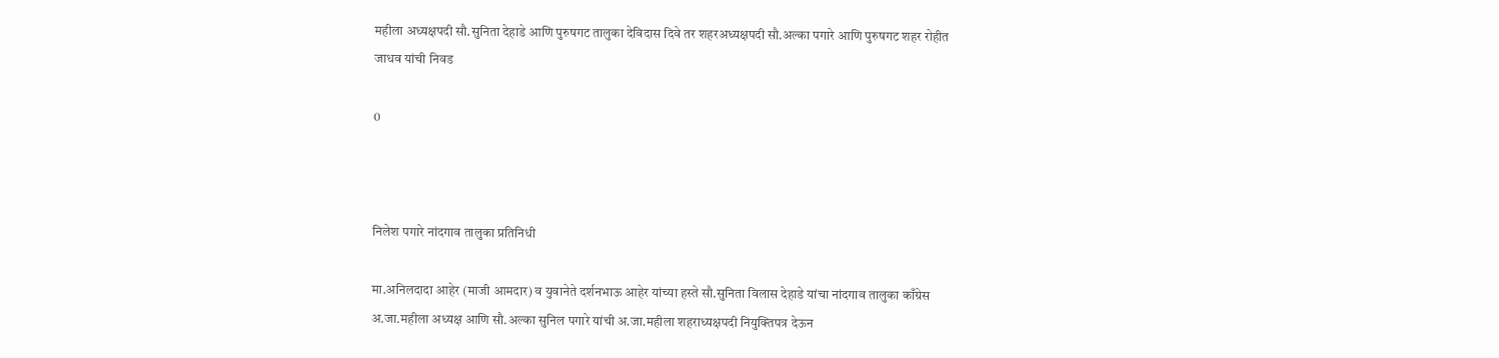महीला अध्यक्षपदी सौ.सुनिता देहाडे आणि पुरुषगट तालुका देविदास दिवे तर शहरअध्यक्षपदी सौ.अल्का पगारे आणि पुरुषगट शहर रोहीत जाधव यांची निवड

0



निलेश पगारे नांदगाव तालुका प्रतिनिधी

मा.अनिलदादा आहेर (माजी आमदार) व युवानेते दर्शनभाऊ आहेर यांच्या हस्ते सौ.सुनिता विलास देहाडे यांचा नांदगाव तालुका काँग्रेस अ.जा.महीला अध्यक्ष आणि सौ.अल्का सुनिल पगारे यांची अ.जा.महीला शहराध्यक्षपदी नियुक्तिपत्र देऊन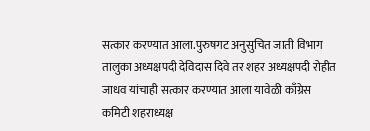सत्कार करण्यात आला.पुरुषगट अनुसुचित जाती विभाग तालुका अध्यक्षपदी देविदास दिवे तर शहर अध्यक्षपदी रोहीत जाधव यांचाही सत्कार करण्यात आला यावेळी काँग्रेस कमिटी शहराध्यक्ष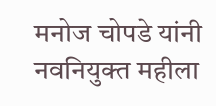मनोज चोपडे यांनी नवनियुक्त महीला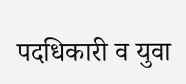पदधिकारी व युवा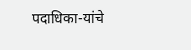पदाधिका-यांचे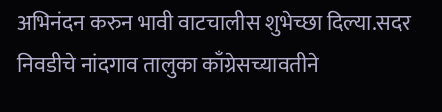अभिनंदन करुन भावी वाटचालीस शुभेच्छा दिल्या.सदर निवडीचे नांदगाव तालुका काँग्रेसच्यावतीने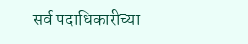सर्व पदाधिकारीच्या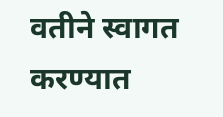वतीने स्वागत करण्यात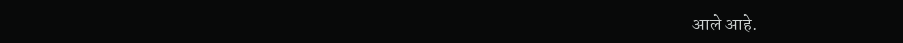आले आहे.